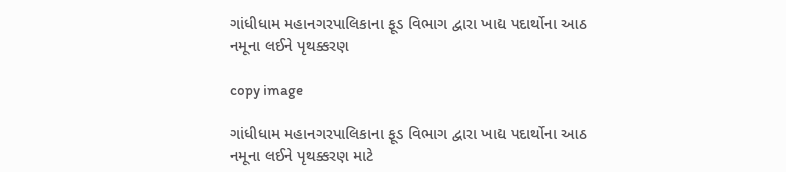ગાંધીધામ મહાનગરપાલિકાના ફૂડ વિભાગ દ્વારા ખાદ્ય પદાર્થોના આઠ નમૂના લઈને પૃથક્કરણ

copy image

ગાંધીધામ મહાનગરપાલિકાના ફૂડ વિભાગ દ્વારા ખાદ્ય પદાર્થોના આઠ નમૂના લઈને પૃથક્કરણ માટે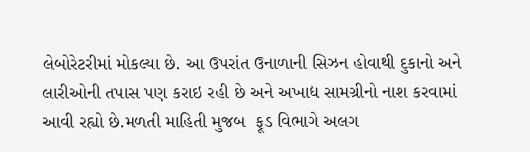લેબોરેટરીમાં મોકલ્યા છે. આ ઉપરાંત ઉનાળાની સિઝન હોવાથી દુકાનો અને લારીઓની તપાસ પણ કરાઇ રહી છે અને અખાદ્ય સામગ્રીનો નાશ કરવામાં આવી રહ્યો છે.મળતી માહિતી મુજબ  ફૂડ વિભાગે અલગ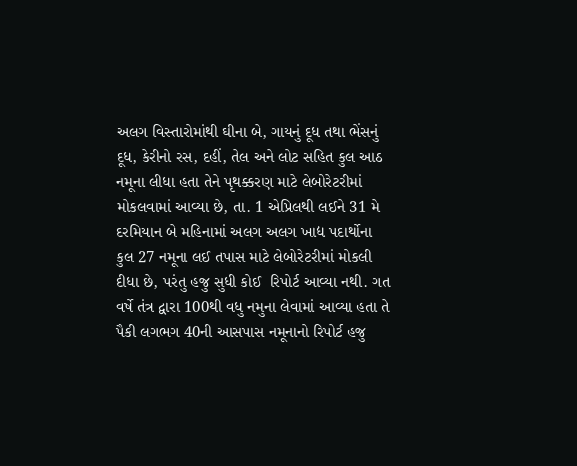અલગ વિસ્તારોમાંથી ઘીના બે, ગાયનું દૂધ તથા ભેંસનું દૂધ, કેરીનો રસ, દહીં, તેલ અને લોટ સહિત કુલ આઠ નમૂના લીધા હતા તેને પૃથક્કરણ માટે લેબોરેટરીમાં મોકલવામાં આવ્યા છે, તા. 1 એપ્રિલથી લઈને 31 મે દરમિયાન બે મહિનામાં અલગ અલગ ખાદ્ય પદાર્થોના કુલ 27 નમૂના લઈ તપાસ માટે લેબોરેટરીમાં મોકલી દીધા છે, પરંતુ હજુ સુધી કોઈ  રિપોર્ટ આવ્યા નથી. ગત વર્ષે તંત્ર દ્વારા 100થી વધુ નમુના લેવામાં આવ્યા હતા તે પૈકી લગભગ 40ની આસપાસ નમૂનાનો રિપોર્ટ હજુ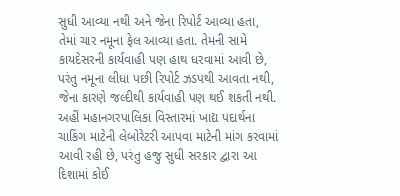સુધી આવ્યા નથી અને જેના રિપોર્ટ આવ્યા હતા, તેમાં ચાર નમૂના ફેલ આવ્યા હતા. તેમની સામે કાયદેસરની કાર્યવાહી પણ હાથ ધરવામાં આવી છે, પરંતુ નમૂના લીધા પછી રિપોર્ટ ઝડપથી આવતા નથી, જેના કારણે જલ્દીથી કાર્યવાહી પણ થઈ શકતી નથી. અહીં મહાનગરપાલિકા વિસ્તારમાં ખાદ્ય પદાર્થના ચાકિંગ માટેની લેબોરેટરી આપવા માટેની માંગ કરવામાં આવી રહી છે, પરંતુ હજુ સુધી સરકાર દ્વારા આ દિશામાં કોઈ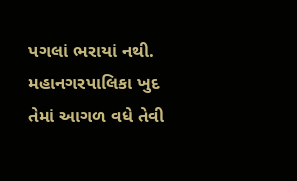પગલાં ભરાયાં નથી. મહાનગરપાલિકા ખુદ તેમાં આગળ વધે તેવી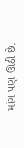માંગ પણ ઊઠી છે.